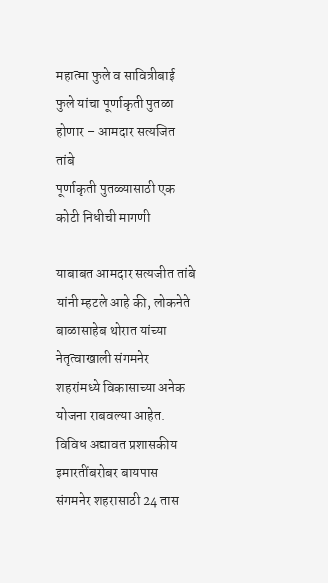महात्मा फुले व सावित्रीबाई फुले यांचा पूर्णाकृती पुतळा होणार – आमदार सत्यजित तांबे
पूर्णाकृती पुतळ्यासाठी एक कोटी निधीची मागणी

याबाबत आमदार सत्यजीत तांबे यांनी म्हटले आहे की, लोकनेते बाळासाहेब थोरात यांच्या नेतृत्वाखाली संगमनेर शहरांमध्ये विकासाच्या अनेक योजना राबवल्या आहेत. विविध अद्यावत प्रशासकीय इमारतींबरोबर बायपास संगमनेर शहरासाठी 24 तास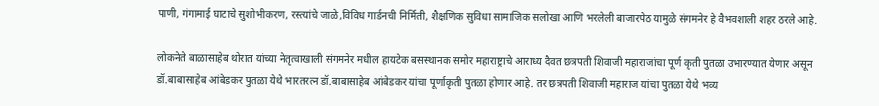पाणी, गंगामाई घाटाचे सुशोभीकरण, रस्त्यांचे जाळे,विविध गार्डनची निर्मिती, शैक्षणिक सुविधा सामाजिक सलोखा आणि भरलेली बाजारपेठ यामुळे संगमनेर हे वैभवशाली शहर ठरले आहे.

लोकनेते बाळासाहेब थोरात यांच्या नेतृत्वाखाली संगमनेर मधील हायटेक बसस्थानक समोर महाराष्ट्राचे आराध्य दैवत छत्रपती शिवाजी महाराजांचा पूर्ण कृती पुतळा उभारण्यात येणार असून डॉ.बाबासाहेब आंबेडकर पुतळा येथे भारतरत्न डॉ.बाबासाहेब आंबेडकर यांचा पूर्णाकृती पुतळा होणार आहे. तर छत्रपती शिवाजी महाराज यांचा पुतळा येथे भव्य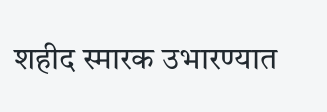शहीद स्मारक उभारण्यात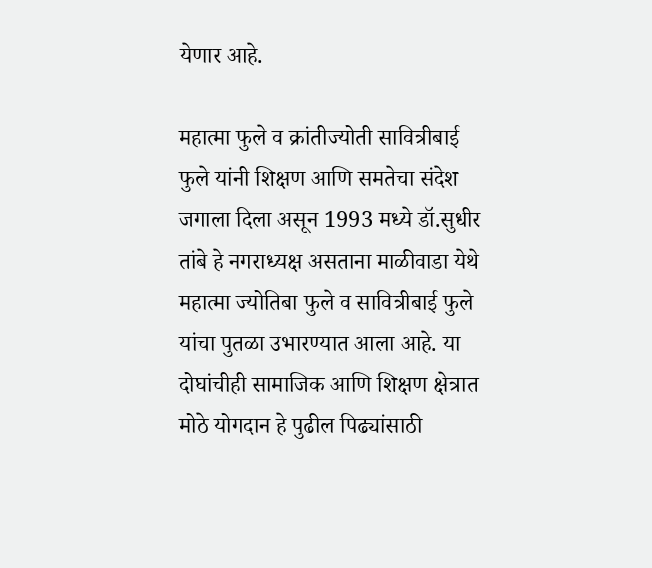येणार आहे.

महात्मा फुले व क्रांतीज्योती सावित्रीबाई फुले यांनी शिक्षण आणि समतेचा संदेश जगाला दिला असून 1993 मध्ये डॉ.सुधीर तांबे हे नगराध्यक्ष असताना माळीवाडा येथे महात्मा ज्योतिबा फुले व सावित्रीबाई फुले यांचा पुतळा उभारण्यात आला आहे. या दोघांचीही सामाजिक आणि शिक्षण क्षेत्रात मोठे योगदान हे पुढील पिढ्यांसाठी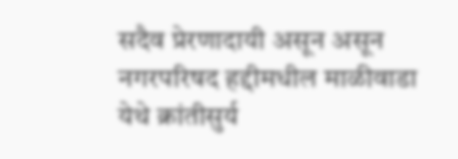सदैव प्रेरणादायी असून असून नगरपरिषद हद्दीमधील माळीवाडा येथे क्रांतीसुर्य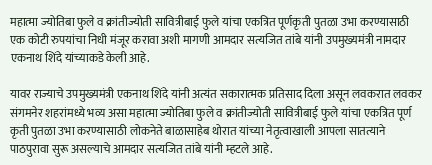महात्मा ज्योतिबा फुले व क्रांतीज्योती सावित्रीबाई फुले यांचा एकत्रित पूर्णकृती पुतळा उभा करण्यासाठी एक कोटी रुपयांचा निधी मंजूर करावा अशी मागणी आमदार सत्यजित तांबे यांनी उपमुख्यमंत्री नामदार एकनाथ शिंदे यांच्याकडे केली आहे.

यावर राज्याचे उपमुख्यमंत्री एकनाथ शिंदे यांनी अत्यंत सकारात्मक प्रतिसाद दिला असून लवकरात लवकर संगमनेर शहरांमध्ये भव्य असा महात्मा ज्योतिबा फुले व क्रांतीज्योती सावित्रीबाई फुले यांचा एकत्रित पूर्ण कृती पुतळा उभा करण्यासाठी लोकनेते बाळासाहेब थोरात यांच्या नेतृत्वाखाली आपला सातत्याने पाठपुरावा सुरू असल्याचे आमदार सत्यजित तांबे यांनी म्हटले आहे.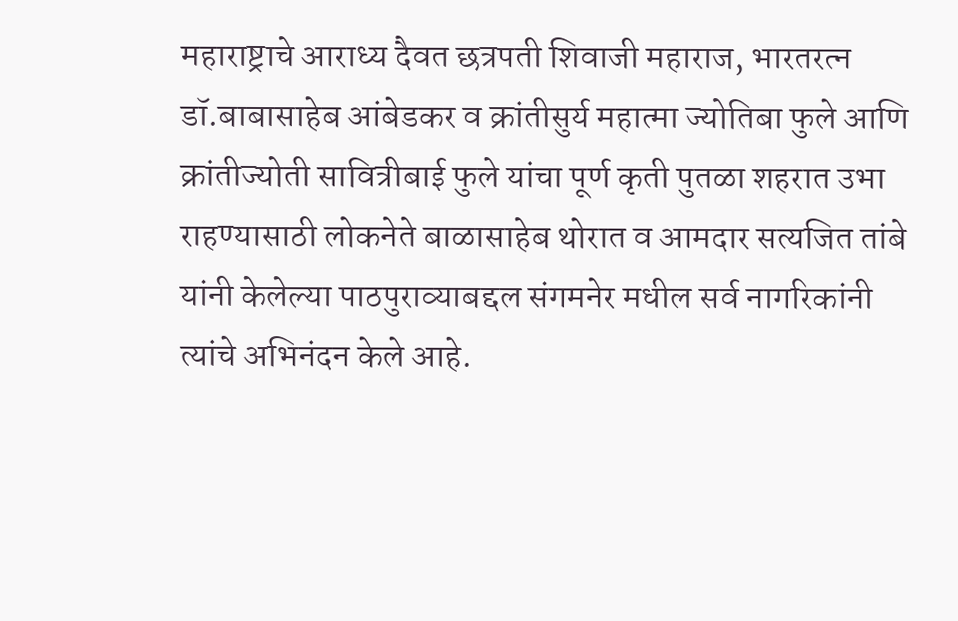महाराष्ट्राचे आराध्य दैवत छत्रपती शिवाजी महाराज, भारतरत्न डॉ.बाबासाहेब आंबेडकर व क्रांतीसुर्य महात्मा ज्योतिबा फुले आणि क्रांतीज्योती सावित्रीबाई फुले यांचा पूर्ण कृती पुतळा शहरात उभा राहण्यासाठी लोकनेते बाळासाहेब थोरात व आमदार सत्यजित तांबे यांनी केलेल्या पाठपुराव्याबद्दल संगमनेर मधील सर्व नागरिकांनी त्यांचे अभिनंदन केले आहे.